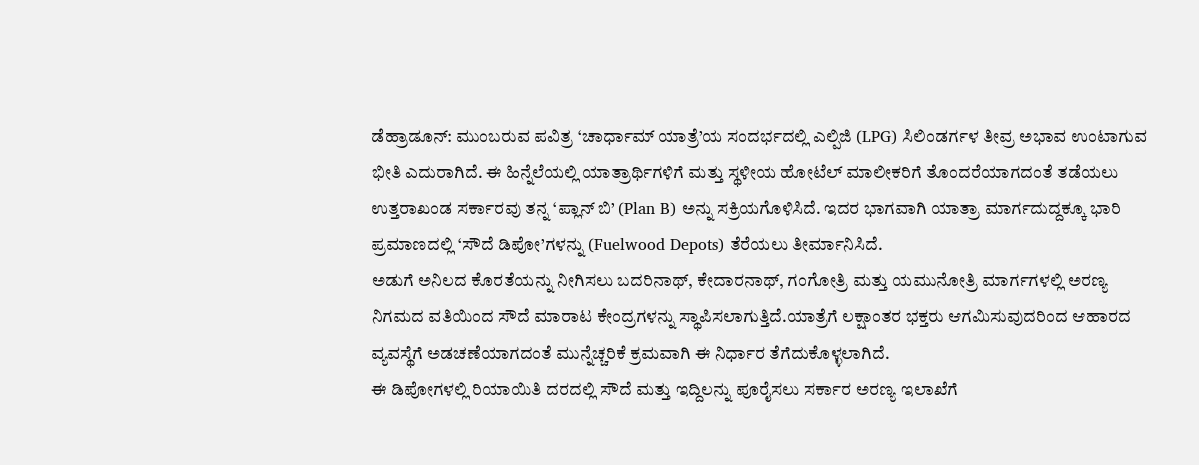ಡೆಹ್ರಾಡೂನ್: ಮುಂಬರುವ ಪವಿತ್ರ ‘ಚಾರ್ಧಾಮ್ ಯಾತ್ರೆ’ಯ ಸಂದರ್ಭದಲ್ಲಿ ಎಲ್ಪಿಜಿ (LPG) ಸಿಲಿಂಡರ್ಗಳ ತೀವ್ರ ಅಭಾವ ಉಂಟಾಗುವ ಭೀತಿ ಎದುರಾಗಿದೆ. ಈ ಹಿನ್ನೆಲೆಯಲ್ಲಿ ಯಾತ್ರಾರ್ಥಿಗಳಿಗೆ ಮತ್ತು ಸ್ಥಳೀಯ ಹೋಟೆಲ್ ಮಾಲೀಕರಿಗೆ ತೊಂದರೆಯಾಗದಂತೆ ತಡೆಯಲು ಉತ್ತರಾಖಂಡ ಸರ್ಕಾರವು ತನ್ನ ‘ಪ್ಲಾನ್ ಬಿ’ (Plan B) ಅನ್ನು ಸಕ್ರಿಯಗೊಳಿಸಿದೆ. ಇದರ ಭಾಗವಾಗಿ ಯಾತ್ರಾ ಮಾರ್ಗದುದ್ದಕ್ಕೂ ಭಾರಿ ಪ್ರಮಾಣದಲ್ಲಿ ‘ಸೌದೆ ಡಿಪೋ’ಗಳನ್ನು (Fuelwood Depots) ತೆರೆಯಲು ತೀರ್ಮಾನಿಸಿದೆ.
ಅಡುಗೆ ಅನಿಲದ ಕೊರತೆಯನ್ನು ನೀಗಿಸಲು ಬದರಿನಾಥ್, ಕೇದಾರನಾಥ್, ಗಂಗೋತ್ರಿ ಮತ್ತು ಯಮುನೋತ್ರಿ ಮಾರ್ಗಗಳಲ್ಲಿ ಅರಣ್ಯ ನಿಗಮದ ವತಿಯಿಂದ ಸೌದೆ ಮಾರಾಟ ಕೇಂದ್ರಗಳನ್ನು ಸ್ಥಾಪಿಸಲಾಗುತ್ತಿದೆ.ಯಾತ್ರೆಗೆ ಲಕ್ಷಾಂತರ ಭಕ್ತರು ಆಗಮಿಸುವುದರಿಂದ ಆಹಾರದ ವ್ಯವಸ್ಥೆಗೆ ಅಡಚಣೆಯಾಗದಂತೆ ಮುನ್ನೆಚ್ಚರಿಕೆ ಕ್ರಮವಾಗಿ ಈ ನಿರ್ಧಾರ ತೆಗೆದುಕೊಳ್ಳಲಾಗಿದೆ.
ಈ ಡಿಪೋಗಳಲ್ಲಿ ರಿಯಾಯಿತಿ ದರದಲ್ಲಿ ಸೌದೆ ಮತ್ತು ಇದ್ದಿಲನ್ನು ಪೂರೈಸಲು ಸರ್ಕಾರ ಅರಣ್ಯ ಇಲಾಖೆಗೆ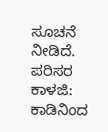ಸೂಚನೆ ನೀಡಿದೆ.
ಪರಿಸರ ಕಾಳಜಿ: ಕಾಡಿನಿಂದ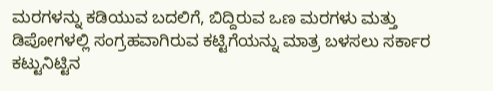ಮರಗಳನ್ನು ಕಡಿಯುವ ಬದಲಿಗೆ, ಬಿದ್ದಿರುವ ಒಣ ಮರಗಳು ಮತ್ತು ಡಿಪೋಗಳಲ್ಲಿ ಸಂಗ್ರಹವಾಗಿರುವ ಕಟ್ಟಿಗೆಯನ್ನು ಮಾತ್ರ ಬಳಸಲು ಸರ್ಕಾರ ಕಟ್ಟುನಿಟ್ಟಿನ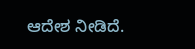ಆದೇಶ ನೀಡಿದೆ.